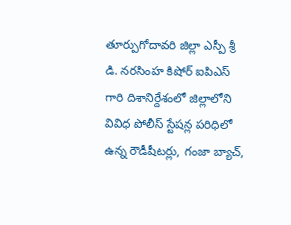తూర్పుగోదావరి జిల్లా ఎస్పీ శ్రీ డి. నరసింహ కిషోర్ ఐపిఎస్ గారి దిశానిర్దేశంలో జిల్లాలోని వివిధ పోలీస్ స్టేషన్ల పరిధిలో ఉన్న రౌడీషీటర్లు, గంజా బ్యాచ్,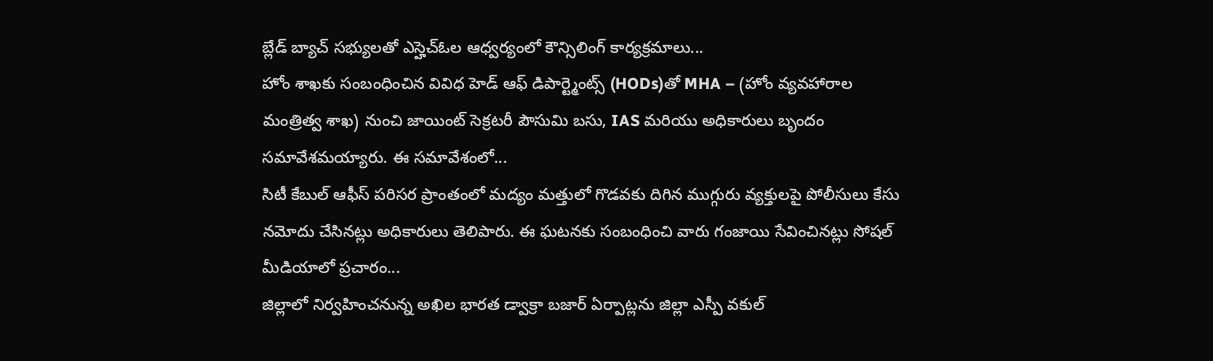బ్లేడ్ బ్యాచ్ సభ్యులతో ఎస్హెచ్ఓల ఆధ్వర్యంలో కౌన్సిలింగ్ కార్యక్రమాలు...
హోం శాఖకు సంబంధించిన వివిధ హెడ్ ఆఫ్ డిపార్ట్మెంట్స్ (HODs)తో MHA – (హోం వ్యవహారాల మంత్రిత్వ శాఖ) నుంచి జాయింట్ సెక్రటరీ పౌసుమి బసు, IAS మరియు అధికారులు బృందం సమావేశమయ్యారు. ఈ సమావేశంలో...
సిటీ కేబుల్ ఆఫీస్ పరిసర ప్రాంతంలో మద్యం మత్తులో గొడవకు దిగిన ముగ్గురు వ్యక్తులపై పోలీసులు కేసు నమోదు చేసినట్లు అధికారులు తెలిపారు. ఈ ఘటనకు సంబంధించి వారు గంజాయి సేవించినట్లు సోషల్ మీడియాలో ప్రచారం...
జిల్లాలో నిర్వహించనున్న అఖిల భారత డ్వాక్రా బజార్ ఏర్పాట్లను జిల్లా ఎస్పీ వకుల్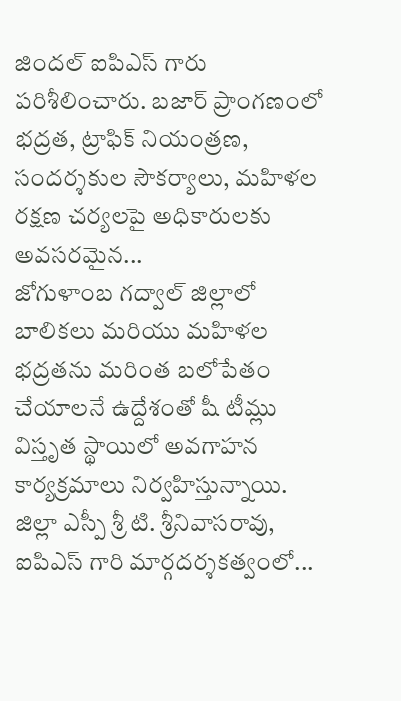జిందల్ ఐపిఎస్ గారు పరిశీలించారు. బజార్ ప్రాంగణంలో భద్రత, ట్రాఫిక్ నియంత్రణ, సందర్శకుల సౌకర్యాలు, మహిళల రక్షణ చర్యలపై అధికారులకు అవసరమైన...
జోగుళాంబ గద్వాల్ జిల్లాలో బాలికలు మరియు మహిళల భద్రతను మరింత బలోపేతం చేయాలనే ఉద్దేశంతో షీ టీమ్లు విస్తృత స్థాయిలో అవగాహన కార్యక్రమాలు నిర్వహిస్తున్నాయి. జిల్లా ఎస్పీ శ్రీ టి. శ్రీనివాసరావు, ఐపిఎస్ గారి మార్గదర్శకత్వంలో...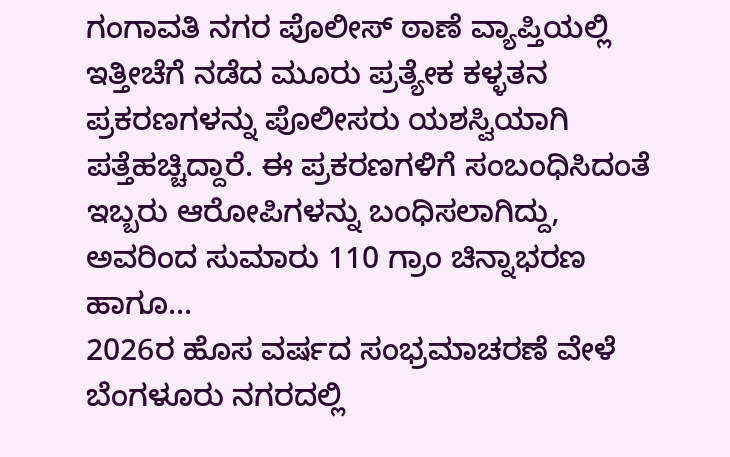ಗಂಗಾವತಿ ನಗರ ಪೊಲೀಸ್ ಠಾಣೆ ವ್ಯಾಪ್ತಿಯಲ್ಲಿ ಇತ್ತೀಚೆಗೆ ನಡೆದ ಮೂರು ಪ್ರತ್ಯೇಕ ಕಳ್ಳತನ ಪ್ರಕರಣಗಳನ್ನು ಪೊಲೀಸರು ಯಶಸ್ವಿಯಾಗಿ ಪತ್ತೆಹಚ್ಚಿದ್ದಾರೆ. ಈ ಪ್ರಕರಣಗಳಿಗೆ ಸಂಬಂಧಿಸಿದಂತೆ ಇಬ್ಬರು ಆರೋಪಿಗಳನ್ನು ಬಂಧಿಸಲಾಗಿದ್ದು, ಅವರಿಂದ ಸುಮಾರು 110 ಗ್ರಾಂ ಚಿನ್ನಾಭರಣ ಹಾಗೂ...
2026ರ ಹೊಸ ವರ್ಷದ ಸಂಭ್ರಮಾಚರಣೆ ವೇಳೆ ಬೆಂಗಳೂರು ನಗರದಲ್ಲಿ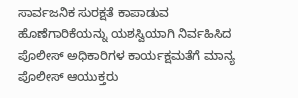ಸಾರ್ವಜನಿಕ ಸುರಕ್ಷತೆ ಕಾಪಾಡುವ ಹೊಣೆಗಾರಿಕೆಯನ್ನು ಯಶಸ್ವಿಯಾಗಿ ನಿರ್ವಹಿಸಿದ ಪೊಲೀಸ್ ಅಧಿಕಾರಿಗಳ ಕಾರ್ಯಕ್ಷಮತೆಗೆ ಮಾನ್ಯ ಪೊಲೀಸ್ ಆಯುಕ್ತರು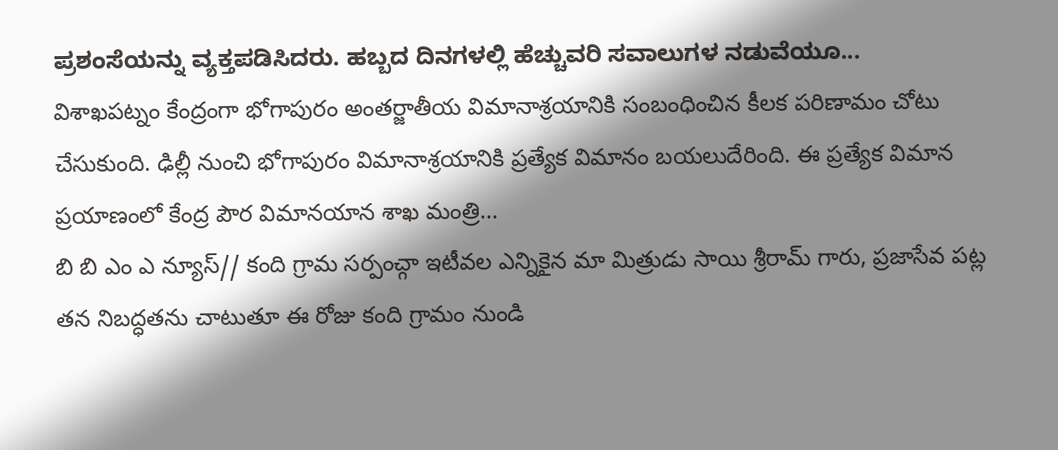ಪ್ರಶಂಸೆಯನ್ನು ವ್ಯಕ್ತಪಡಿಸಿದರು. ಹಬ್ಬದ ದಿನಗಳಲ್ಲಿ ಹೆಚ್ಚುವರಿ ಸವಾಲುಗಳ ನಡುವೆಯೂ...
విశాఖపట్నం కేంద్రంగా భోగాపురం అంతర్జాతీయ విమానాశ్రయానికి సంబంధించిన కీలక పరిణామం చోటు చేసుకుంది. ఢిల్లీ నుంచి భోగాపురం విమానాశ్రయానికి ప్రత్యేక విమానం బయలుదేరింది. ఈ ప్రత్యేక విమాన ప్రయాణంలో కేంద్ర పౌర విమానయాన శాఖ మంత్రి...
బి బి ఎం ఎ న్యూస్// కంది గ్రామ సర్పంచ్గా ఇటీవల ఎన్నికైన మా మిత్రుడు సాయి శ్రీరామ్ గారు, ప్రజాసేవ పట్ల తన నిబద్ధతను చాటుతూ ఈ రోజు కంది గ్రామం నుండి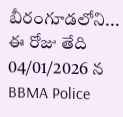బీరంగూడలోని...
ఈ రోజు తేది 04/01/2026 న BBMA Police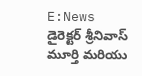E:News డైరెక్టర్ శ్రీనివాస్ మూర్తి మరియు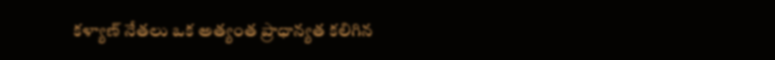కళ్యాణ్ నేతలు ఒక అత్యంత ప్రాధాన్యత కలిగిన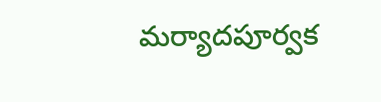మర్యాదపూర్వక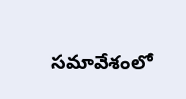సమావేశంలో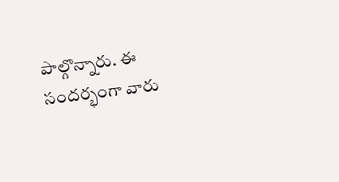పాల్గొన్నారు. ఈ సందర్భంగా వారు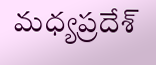మధ్యప్రదేశ్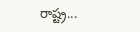రాష్ట్ర...